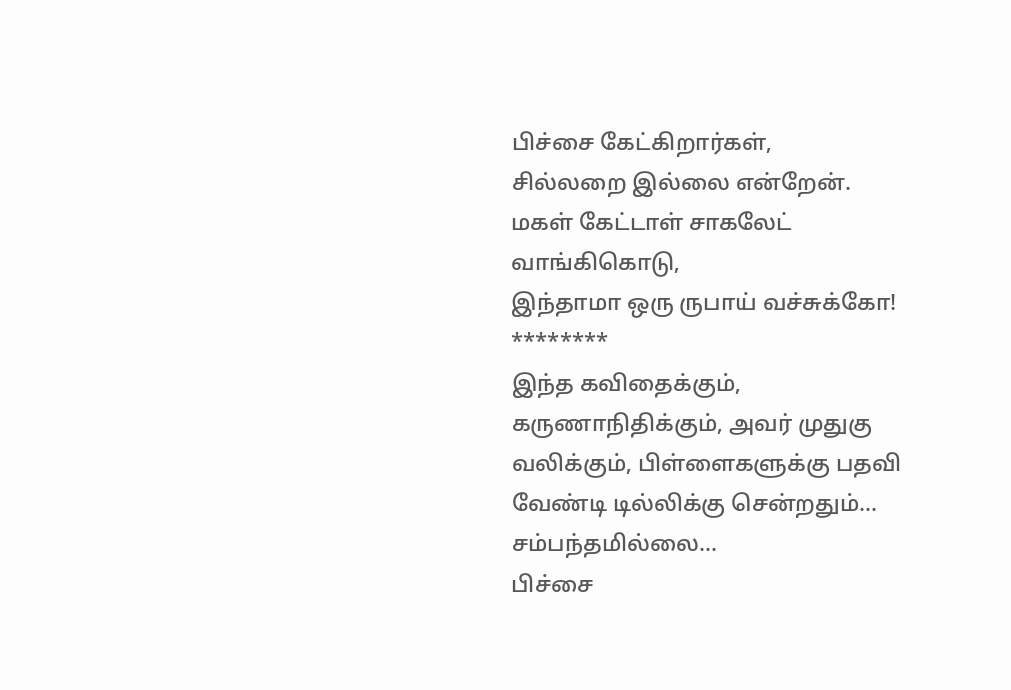பிச்சை கேட்கிறார்கள்,
சில்லறை இல்லை என்றேன்.
மகள் கேட்டாள் சாகலேட் வாங்கிகொடு,
இந்தாமா ஒரு ருபாய் வச்சுக்கோ!
********
இந்த கவிதைக்கும், கருணாநிதிக்கும், அவர் முதுகு வலிக்கும், பிள்ளைகளுக்கு பதவி வேண்டி டில்லிக்கு சென்றதும்… சம்பந்தமில்லை…
பிச்சை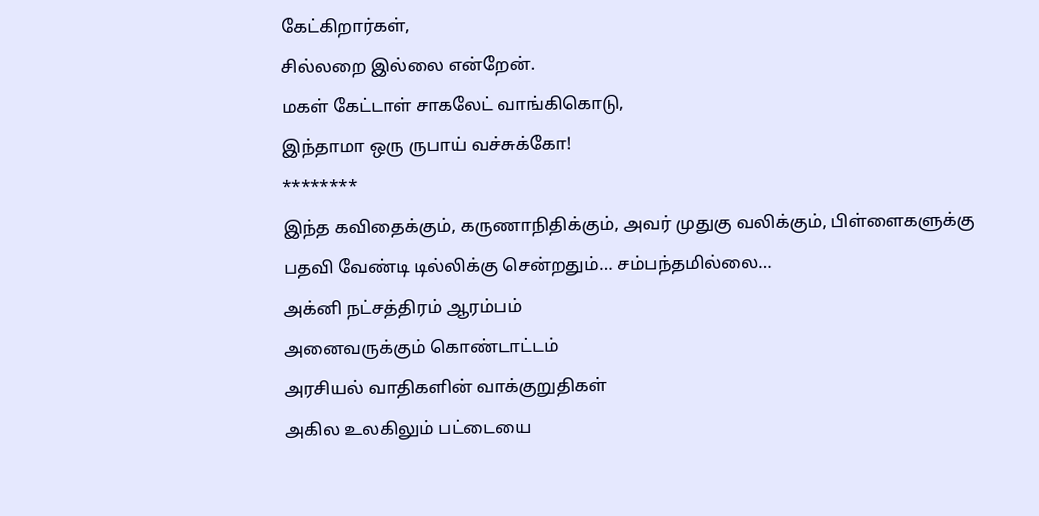கேட்கிறார்கள்,
சில்லறை இல்லை என்றேன்.
மகள் கேட்டாள் சாகலேட் வாங்கிகொடு,
இந்தாமா ஒரு ருபாய் வச்சுக்கோ!
********
இந்த கவிதைக்கும், கருணாநிதிக்கும், அவர் முதுகு வலிக்கும், பிள்ளைகளுக்கு பதவி வேண்டி டில்லிக்கு சென்றதும்… சம்பந்தமில்லை…
அக்னி நட்சத்திரம் ஆரம்பம்
அனைவருக்கும் கொண்டாட்டம்
அரசியல் வாதிகளின் வாக்குறுதிகள்
அகில உலகிலும் பட்டையை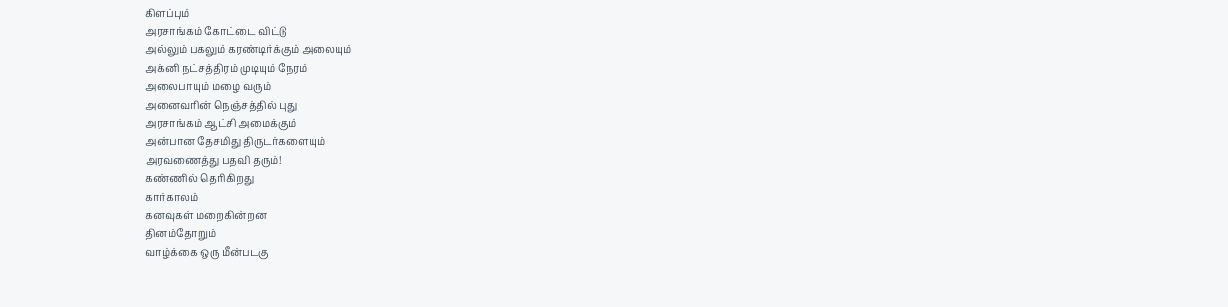கிளப்பும்
அரசாங்கம் கோட்டை விட்டு
அல்லும் பகலும் கரண்டிர்க்கும் அலையும்
அக்னி நட்சத்திரம் முடியும் நேரம்
அலைபாயும் மழை வரும்
அனைவரின் நெஞ்சத்தில் புது
அரசாங்கம் ஆட்சி அமைக்கும்
அன்பான தேசமிது திருடர்களையும்
அரவணைத்து பதவி தரும்!
கண்ணில் தெரிகிறது
கார்காலம்
கனவுகள் மறைகின்றன
தினம்தோறும்
வாழ்க்கை ஒரு மீன்படகு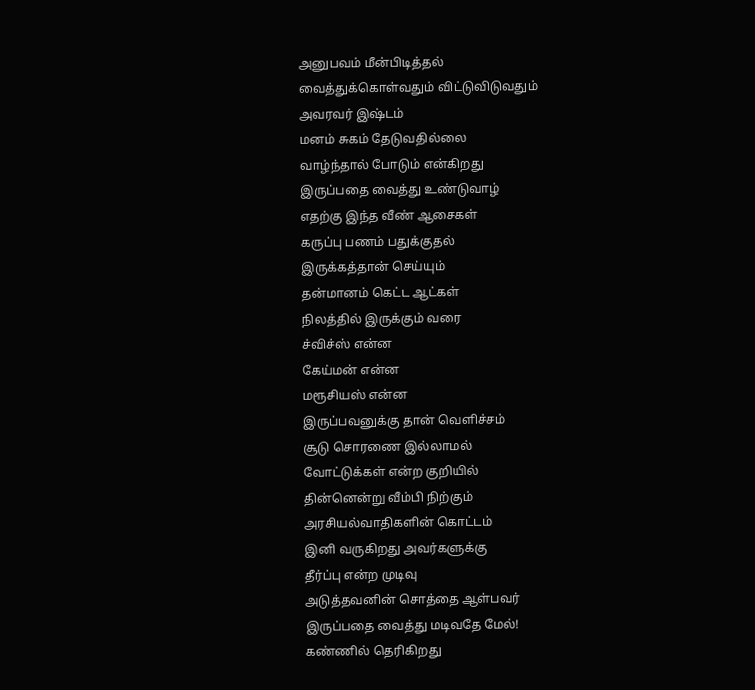அனுபவம் மீன்பிடித்தல்
வைத்துக்கொள்வதும் விட்டுவிடுவதும்
அவரவர் இஷ்டம்
மனம் சுகம் தேடுவதில்லை
வாழ்ந்தால் போடும் என்கிறது
இருப்பதை வைத்து உண்டுவாழ்
எதற்கு இந்த வீண் ஆசைகள்
கருப்பு பணம் பதுக்குதல்
இருக்கத்தான் செய்யும்
தன்மானம் கெட்ட ஆட்கள்
நிலத்தில் இருக்கும் வரை
ச்விச்ஸ் என்ன
கேய்மன் என்ன
மரூசியஸ் என்ன
இருப்பவனுக்கு தான் வெளிச்சம்
சூடு சொரணை இல்லாமல்
வோட்டுக்கள் என்ற குறியில்
தின்னென்று வீம்பி நிற்கும்
அரசியல்வாதிகளின் கொட்டம்
இனி வருகிறது அவர்களுக்கு
தீர்ப்பு என்ற முடிவு
அடுத்தவனின் சொத்தை ஆள்பவர்
இருப்பதை வைத்து மடிவதே மேல்!
கண்ணில் தெரிகிறது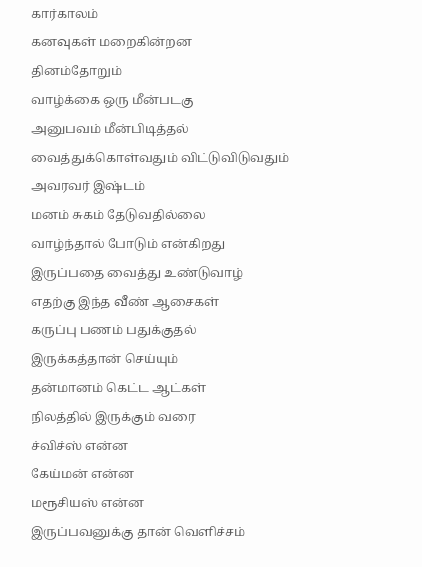கார்காலம்
கனவுகள் மறைகின்றன
தினம்தோறும்
வாழ்க்கை ஒரு மீன்படகு
அனுபவம் மீன்பிடித்தல்
வைத்துக்கொள்வதும் விட்டுவிடுவதும்
அவரவர் இஷ்டம்
மனம் சுகம் தேடுவதில்லை
வாழ்ந்தால் போடும் என்கிறது
இருப்பதை வைத்து உண்டுவாழ்
எதற்கு இந்த வீண் ஆசைகள்
கருப்பு பணம் பதுக்குதல்
இருக்கத்தான் செய்யும்
தன்மானம் கெட்ட ஆட்கள்
நிலத்தில் இருக்கும் வரை
ச்விச்ஸ் என்ன
கேய்மன் என்ன
மரூசியஸ் என்ன
இருப்பவனுக்கு தான் வெளிச்சம்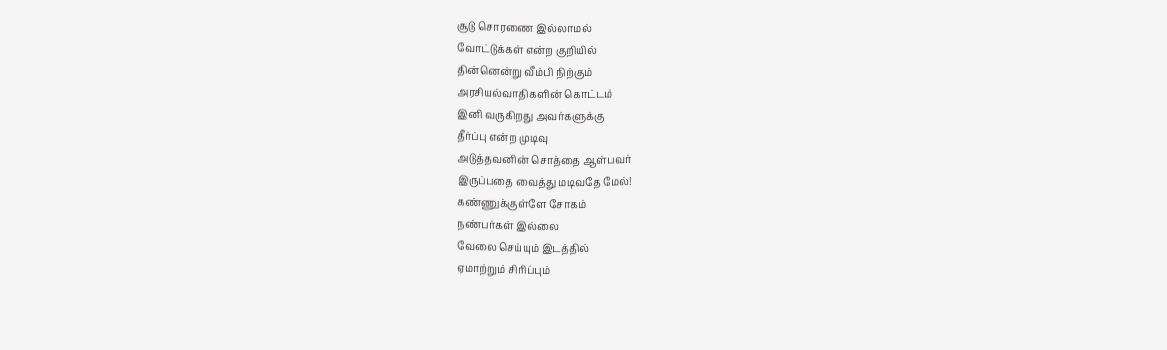சூடு சொரணை இல்லாமல்
வோட்டுக்கள் என்ற குறியில்
தின்னென்று வீம்பி நிற்கும்
அரசியல்வாதிகளின் கொட்டம்
இனி வருகிறது அவர்களுக்கு
தீர்ப்பு என்ற முடிவு
அடுத்தவனின் சொத்தை ஆள்பவர்
இருப்பதை வைத்து மடிவதே மேல்!
கண்ணுக்குள்ளே சோகம்
நண்பர்கள் இல்லை
வேலை செய்யும் இடத்தில்
ஏமாற்றும் சிரிப்பும்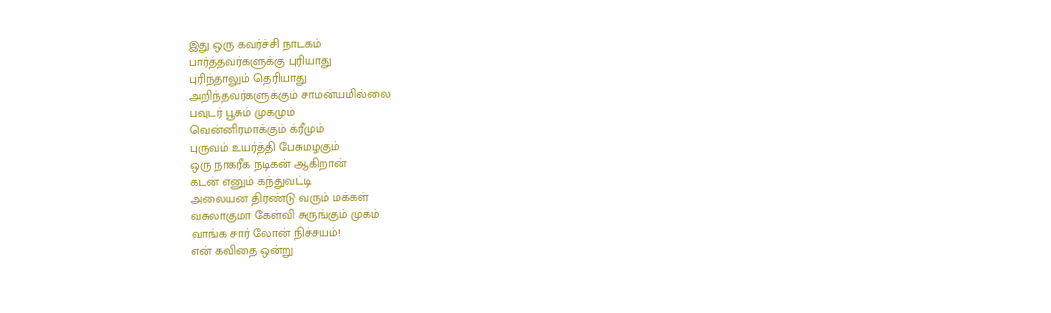இது ஒரு கவர்ச்சி நாடகம்
பார்த்தவர்களுக்கு புரியாது
புரிந்தாலும் தெரியாது
அறிந்தவர்களுக்கும் சாமன்யமில்லை
பவுடர் பூசும் முகமும்
வென்னிரமாக்கும் க்ரீமும்
புருவம் உயர்த்தி பேசுமழகும்
ஒரு நாகரீக நடிகன் ஆகிறான்
கடன் எனும் கந்துவட்டி
அலையன திரண்டு வரும் மக்கள்
வசுலாகுமா கேள்வி சுருங்கும் முகம்
வாங்க சார் லோன் நிச்சயம்!
என் கவிதை ஒன்று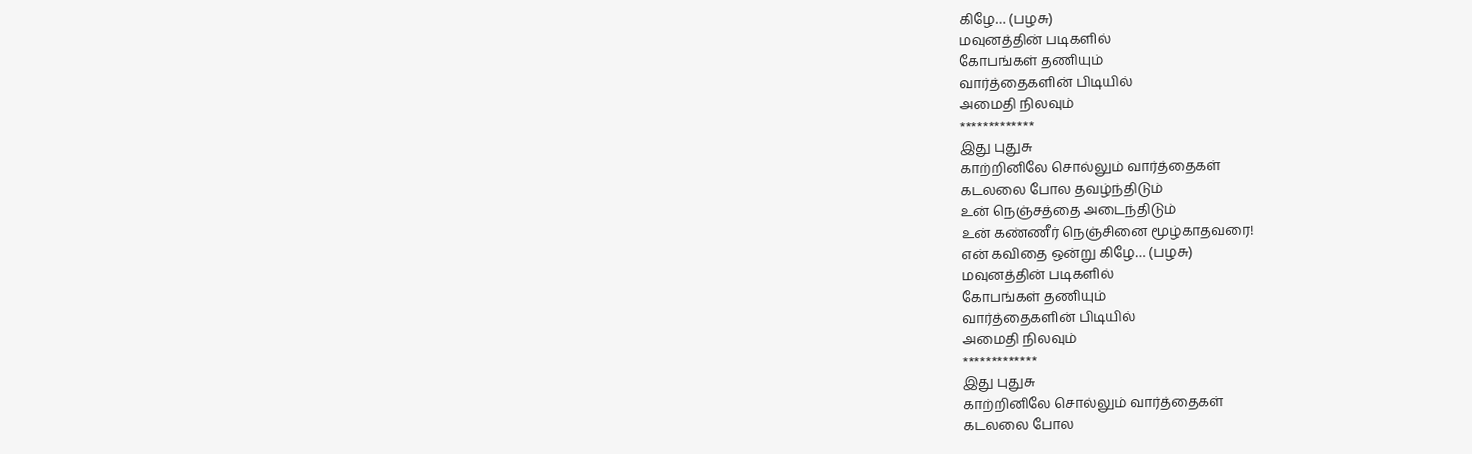கிழே… (பழசு)
மவுனத்தின் படிகளில்
கோபங்கள் தணியும்
வார்த்தைகளின் பிடியில்
அமைதி நிலவும்
*************
இது புதுசு
காற்றினிலே சொல்லும் வார்த்தைகள்
கடலலை போல தவழ்ந்திடும்
உன் நெஞ்சத்தை அடைந்திடும்
உன் கண்ணீர் நெஞ்சினை மூழ்காதவரை!
என் கவிதை ஒன்று கிழே… (பழசு)
மவுனத்தின் படிகளில்
கோபங்கள் தணியும்
வார்த்தைகளின் பிடியில்
அமைதி நிலவும்
*************
இது புதுசு
காற்றினிலே சொல்லும் வார்த்தைகள்
கடலலை போல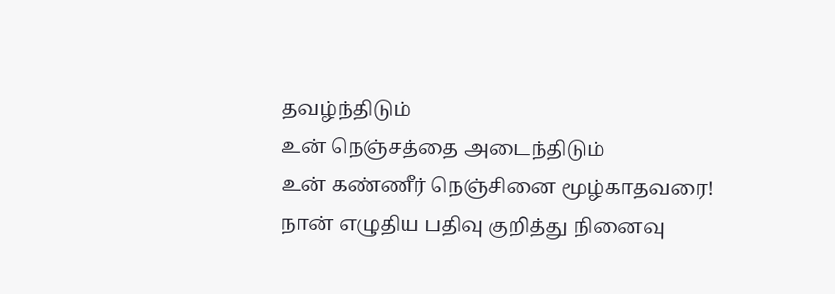தவழ்ந்திடும்
உன் நெஞ்சத்தை அடைந்திடும்
உன் கண்ணீர் நெஞ்சினை மூழ்காதவரை!
நான் எழுதிய பதிவு குறித்து நினைவு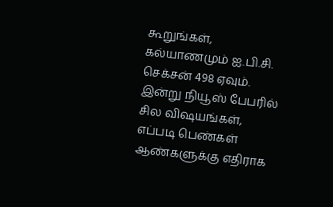கூறுங்கள், கல்யாணமும் ஐ.பி.சி. செக்சன் 498 ஏவும். இன்று நியூஸ் பேபரில் சில விஷயங்கள், எப்படி பெண்கள் ஆண்களுக்கு எதிராக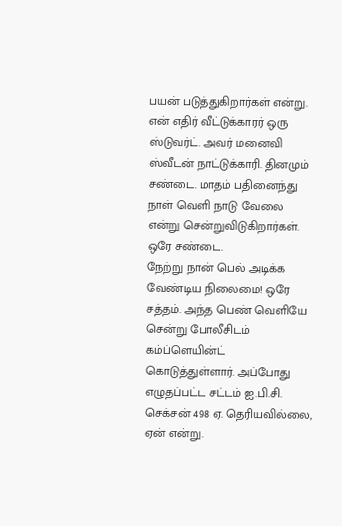பயன் படுத்துகிறார்கள் என்று.
என் எதிர் வீட்டுக்காரர் ஒரு ஸ்டுவர்ட். அவர் மனைவி ஸ்வீடன் நாட்டுக்காரி. தினமும் சண்டை. மாதம் பதினைந்து நாள் வெளி நாடு வேலை என்று சென்றுவிடுகிறார்கள். ஒரே சண்டை.
நேற்று நான் பெல் அடிக்க வேண்டிய நிலைமை! ஒரே சத்தம். அந்த பெண் வெளியே சென்று போலீசிடம் கம்ப்ளெயின்ட் கொடுத்துள்ளார். அப்போது எழுதப்பட்ட சட்டம் ஐ.பி.சி. செக்சன் 498 ஏ. தெரியவில்லை, ஏன் என்று.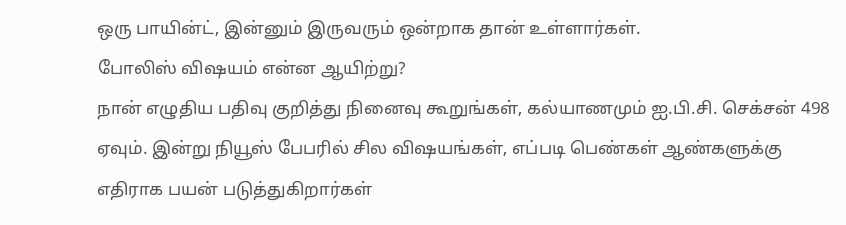ஒரு பாயின்ட், இன்னும் இருவரும் ஒன்றாக தான் உள்ளார்கள்.
போலிஸ் விஷயம் என்ன ஆயிற்று?
நான் எழுதிய பதிவு குறித்து நினைவு கூறுங்கள், கல்யாணமும் ஐ.பி.சி. செக்சன் 498 ஏவும். இன்று நியூஸ் பேபரில் சில விஷயங்கள், எப்படி பெண்கள் ஆண்களுக்கு எதிராக பயன் படுத்துகிறார்கள்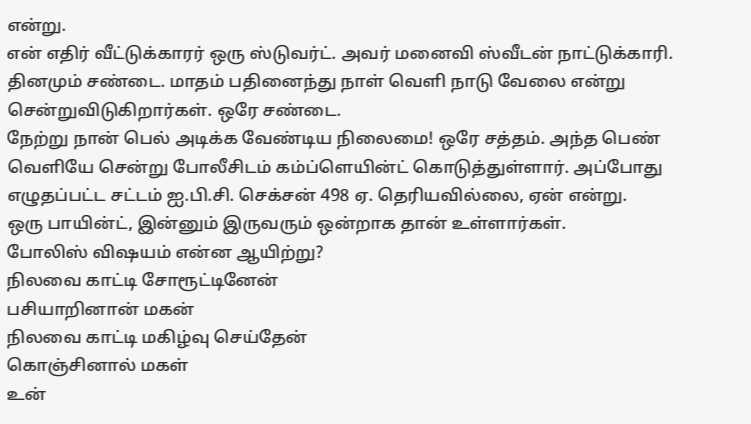என்று.
என் எதிர் வீட்டுக்காரர் ஒரு ஸ்டுவர்ட். அவர் மனைவி ஸ்வீடன் நாட்டுக்காரி. தினமும் சண்டை. மாதம் பதினைந்து நாள் வெளி நாடு வேலை என்று சென்றுவிடுகிறார்கள். ஒரே சண்டை.
நேற்று நான் பெல் அடிக்க வேண்டிய நிலைமை! ஒரே சத்தம். அந்த பெண் வெளியே சென்று போலீசிடம் கம்ப்ளெயின்ட் கொடுத்துள்ளார். அப்போது எழுதப்பட்ட சட்டம் ஐ.பி.சி. செக்சன் 498 ஏ. தெரியவில்லை, ஏன் என்று.
ஒரு பாயின்ட், இன்னும் இருவரும் ஒன்றாக தான் உள்ளார்கள்.
போலிஸ் விஷயம் என்ன ஆயிற்று?
நிலவை காட்டி சோரூட்டினேன்
பசியாறினான் மகன்
நிலவை காட்டி மகிழ்வு செய்தேன்
கொஞ்சினால் மகள்
உன்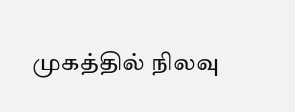முகத்தில் நிலவு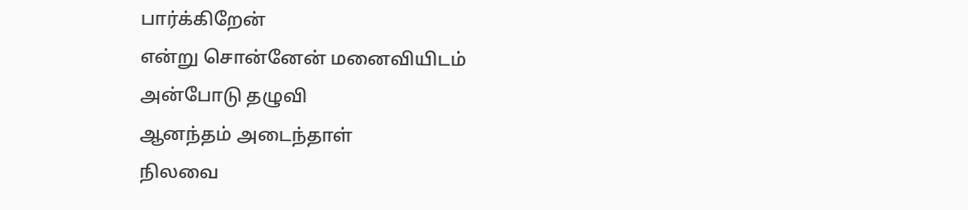பார்க்கிறேன்
என்று சொன்னேன் மனைவியிடம்
அன்போடு தழுவி
ஆனந்தம் அடைந்தாள்
நிலவை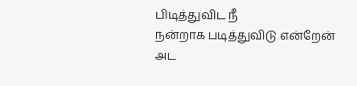பிடித்துவிட நீ
நன்றாக படித்துவிடு என்றேன்
அட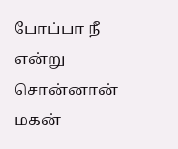போப்பா நீ
என்று சொன்னான் மகன்